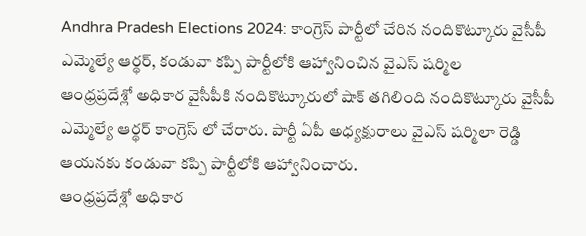Andhra Pradesh Elections 2024: కాంగ్రెస్ పార్టీలో చేరిన నందికొట్కూరు వైసీపీ ఎమ్మెల్యే ఆర్థర్, కండువా కప్పి పార్టీలోకి ఆహ్వానించిన వైఎస్ షర్మిల
ఆంధ్రప్రదేశ్లో అధికార వైసీపీకి నందికొట్కూరులో షాక్ తగిలింది నందికొట్కూరు వైసీపీ ఎమ్మెల్యే ఆర్థర్ కాంగ్రెస్ లో చేరారు. పార్టీ ఏపీ అధ్యక్షురాలు వైఎస్ షర్మిలా రెడ్డి ఆయనకు కండువా కప్పి పార్టీలోకి ఆహ్వానించారు.
ఆంధ్రప్రదేశ్లో అధికార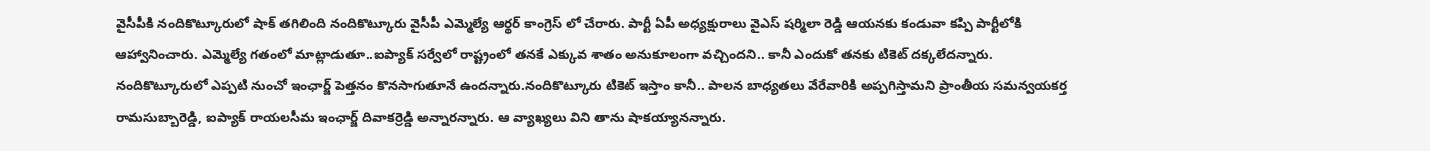వైసీపీకి నందికొట్కూరులో షాక్ తగిలింది నందికొట్కూరు వైసీపీ ఎమ్మెల్యే ఆర్థర్ కాంగ్రెస్ లో చేరారు. పార్టీ ఏపీ అధ్యక్షురాలు వైఎస్ షర్మిలా రెడ్డి ఆయనకు కండువా కప్పి పార్టీలోకి ఆహ్వానించారు. ఎమ్మెల్యే గతంలో మాట్లాడుతూ..ఐప్యాక్ సర్వేలో రాష్ట్రంలో తనకే ఎక్కువ శాతం అనుకూలంగా వచ్చిందని.. కానీ ఎందుకో తనకు టికెట్ దక్కలేదన్నారు. నందికొట్కూరులో ఎప్పటి నుంచో ఇంఛార్జ్ పెత్తనం కొనసాగుతూనే ఉందన్నారు.నందికొట్కూరు టికెట్ ఇస్తాం కానీ.. పాలన బాధ్యతలు వేరేవారికి అప్పగిస్తామని ప్రాంతీయ సమన్వయకర్త రామసుబ్బారెడ్డి, ఐప్యాక్ రాయలసీమ ఇంఛార్జ్ దివాకర్రెడ్డి అన్నారన్నారు. ఆ వ్యాఖ్యలు విని తాను షాకయ్యానన్నారు.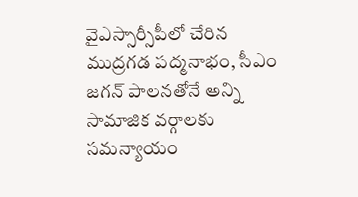వైఎస్సార్సీపీలో చేరిన ముద్రగడ పద్మనాభం, సీఎం జగన్ పాలనతోనే అన్ని సామాజిక వర్గాలకు సమన్యాయం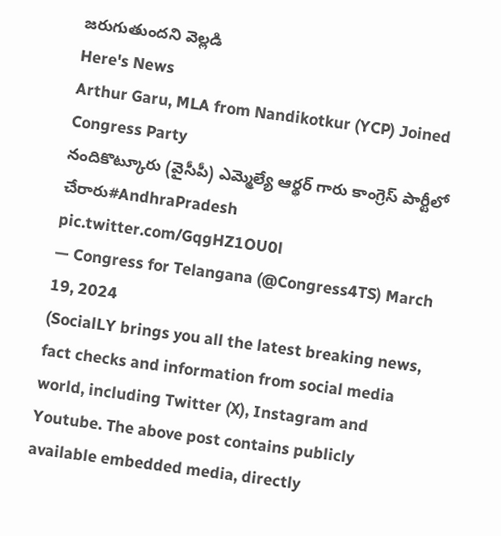జరుగుతుందని వెల్లడి
Here's News
Arthur Garu, MLA from Nandikotkur (YCP) Joined Congress Party
నందికొట్కూరు (వైసీపీ) ఎమ్మెల్యే ఆర్థర్ గారు కాంగ్రెస్ పార్టీలో చేరారు#AndhraPradesh pic.twitter.com/GqgHZ1OU0l
— Congress for Telangana (@Congress4TS) March 19, 2024
(SocialLY brings you all the latest breaking news, fact checks and information from social media world, including Twitter (X), Instagram and Youtube. The above post contains publicly available embedded media, directly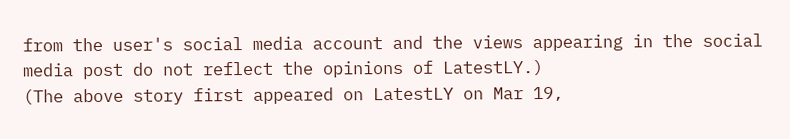from the user's social media account and the views appearing in the social media post do not reflect the opinions of LatestLY.)
(The above story first appeared on LatestLY on Mar 19,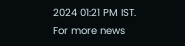2024 01:21 PM IST. For more news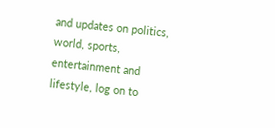and updates on politics, world, sports, entertainment and lifestyle, log on to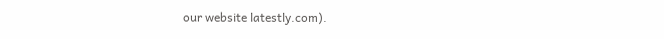our website latestly.com).